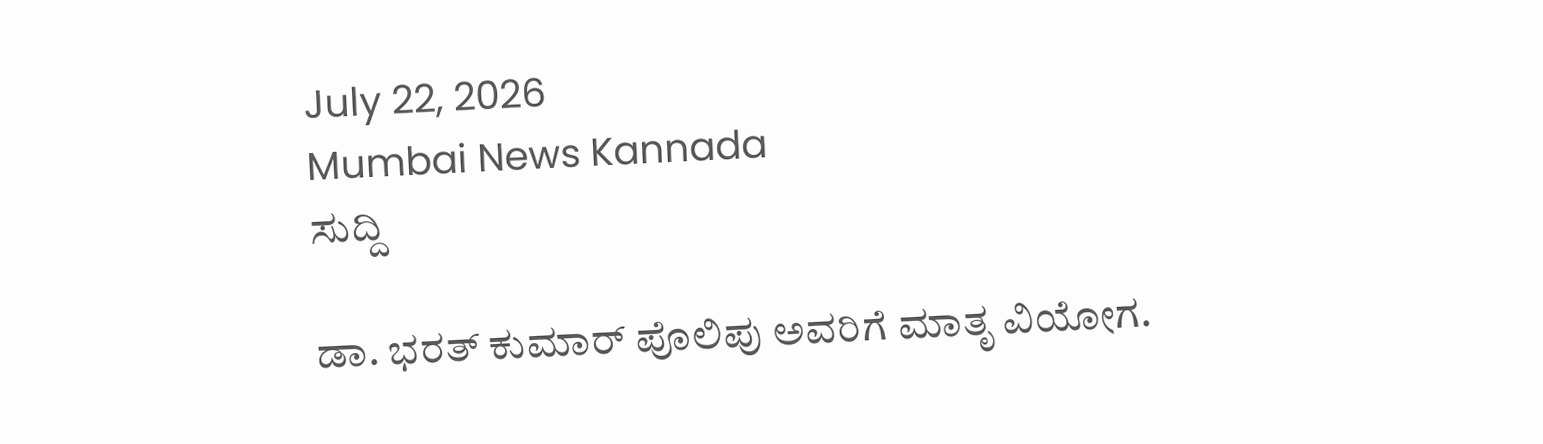July 22, 2026
Mumbai News Kannada
ಸುದ್ದಿ

ಡಾ. ಭರತ್ ಕುಮಾರ್ ಪೊಲಿಪು ಅವರಿಗೆ ಮಾತೃ ವಿಯೋಗ.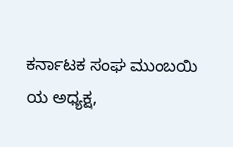ಕರ್ನಾಟಕ ಸಂಘ ಮುಂಬಯಿ ಯ ಅಧ್ಯಕ್ಷ,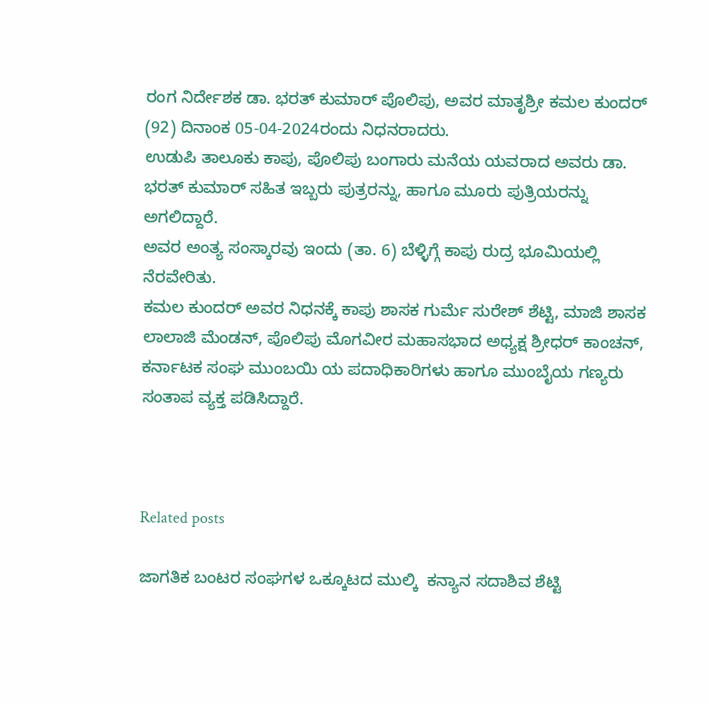ರಂಗ ನಿರ್ದೇಶಕ ಡಾ. ಭರತ್ ಕುಮಾರ್ ಪೊಲಿಪು, ಅವರ ಮಾತೃಶ್ರೀ ಕಮಲ ಕುಂದರ್ (92) ದಿನಾಂಕ 05-04-2024ರಂದು ನಿಧನರಾದರು.
ಉಡುಪಿ ತಾಲೂಕು ಕಾಪು, ಪೊಲಿಪು ಬಂಗಾರು ಮನೆಯ ಯವರಾದ ಅವರು ಡಾ. ಭರತ್ ಕುಮಾರ್ ಸಹಿತ ಇಬ್ಬರು ಪುತ್ರರನ್ನು, ಹಾಗೂ ಮೂರು ಪುತ್ರಿಯರನ್ನು ಅಗಲಿದ್ದಾರೆ.
ಅವರ ಅಂತ್ಯ ಸಂಸ್ಕಾರವು ಇಂದು (ತಾ. 6) ಬೆಳ್ಳಿಗ್ಗೆ ಕಾಪು ರುದ್ರ ಭೂಮಿಯಲ್ಲಿ ನೆರವೇರಿತು.
ಕಮಲ ಕುಂದರ್ ಅವರ ನಿಧನಕ್ಕೆ ಕಾಪು ಶಾಸಕ ಗುರ್ಮೆ ಸುರೇಶ್ ಶೆಟ್ಟಿ, ಮಾಜಿ ಶಾಸಕ ಲಾಲಾಜಿ ಮೆಂಡನ್, ಪೊಲಿಪು ಮೊಗವೀರ ಮಹಾಸಭಾದ ಅಧ್ಯಕ್ಷ ಶ್ರೀಧರ್ ಕಾಂಚನ್, ಕರ್ನಾಟಕ ಸಂಘ ಮುಂಬಯಿ ಯ ಪದಾಧಿಕಾರಿಗಳು ಹಾಗೂ ಮುಂಬೈಯ ಗಣ್ಯರು ಸಂತಾಪ ವ್ಯಕ್ತ ಪಡಿಸಿದ್ದಾರೆ.



Related posts

ಜಾಗತಿಕ ಬಂಟರ ಸಂಘಗಳ ಒಕ್ಕೂಟದ ಮುಲ್ಕಿ  ಕನ್ಯಾನ ಸದಾಶಿವ ಶೆಟ್ಟಿ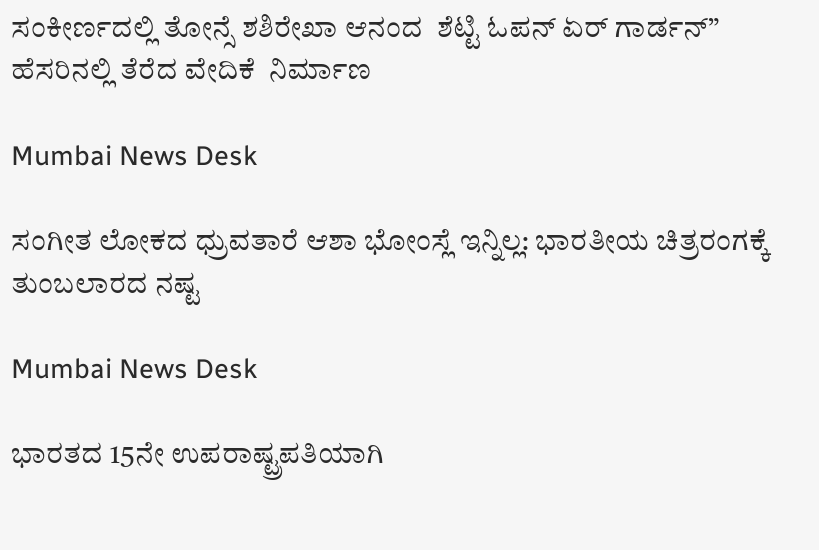ಸಂಕೀರ್ಣದಲ್ಲಿ ತೋನ್ಸೆ ಶಶಿರೇಖಾ ಆನಂದ  ಶೆಟ್ಟಿ ಓಪನ್ ಏರ್ ಗಾರ್ಡನ್” ಹೆಸರಿನಲ್ಲಿ ತೆರೆದ ವೇದಿಕೆ  ನಿರ್ಮಾಣ

Mumbai News Desk

ಸಂಗೀತ ಲೋಕದ ಧ್ರುವತಾರೆ ಆಶಾ ಭೋಂಸ್ಲೆ ಇನ್ನಿಲ್ಲ: ಭಾರತೀಯ ಚಿತ್ರರಂಗಕ್ಕೆ ತುಂಬಲಾರದ ನಷ್ಟ

Mumbai News Desk

ಭಾರತದ 15ನೇ ಉಪರಾಷ್ಟ್ರಪತಿಯಾಗಿ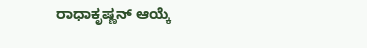ರಾಧಾಕೃಷ್ಣನ್ ಆಯ್ಕೆ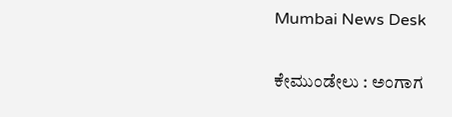Mumbai News Desk

ಕೇಮುಂಡೇಲು : ಅಂಗಾಗ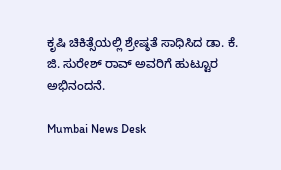ಕೃಷಿ ಚಿಕಿತ್ಸೆಯಲ್ಲಿ ಶ್ರೇಷ್ಠತೆ ಸಾಧಿಸಿದ ಡಾ. ಕೆ. ಜಿ. ಸುರೇಶ್ ರಾವ್ ಅವರಿಗೆ ಹುಟ್ಟೂರ ಅಭಿನಂದನೆ.

Mumbai News Desk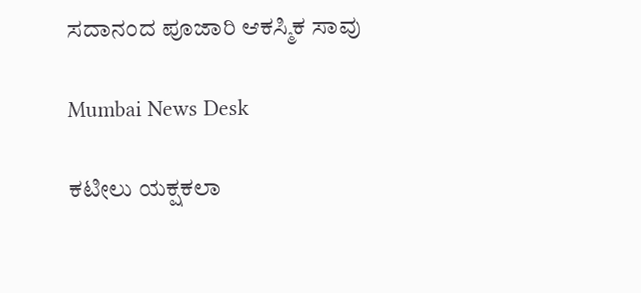ಸದಾನಂದ ಪೂಜಾರಿ ಆಕಸ್ಮಿಕ ಸಾವು

Mumbai News Desk

ಕಟೀಲು ಯಕ್ಷಕಲಾ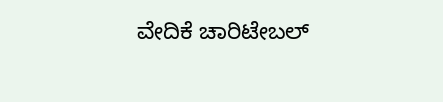ವೇದಿಕೆ ಚಾರಿಟೇಬಲ್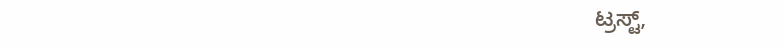ಟ್ರಸ್ಟ್,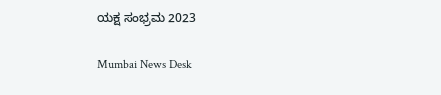ಯಕ್ಷ ಸಂಭ್ರಮ 2023

Mumbai News Desk